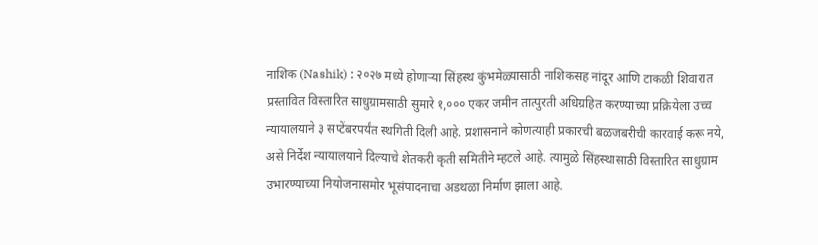नाशिक (Nashik) : २०२७ मध्ये होणाऱ्या सिंहस्थ कुंभमेळ्यासाठी नाशिकसह नांदूर आणि टाकळी शिवारात प्रस्तावित विस्तारित साधुग्रामसाठी सुमारे १,००० एकर जमीन तात्पुरती अधिग्रहित करण्याच्या प्रक्रियेला उच्च न्यायालयाने ३ सप्टेंबरपर्यंत स्थगिती दिली आहे. प्रशासनाने कोणत्याही प्रकारची बळजबरीची कारवाई करू नये, असे निर्देश न्यायालयाने दिल्याचे शेतकरी कृती समितीने म्हटले आहे. त्यामुळे सिंहस्थासाठी विस्तारित साधुग्राम उभारण्याच्या नियोजनासमोर भूसंपादनाचा अडथळा निर्माण झाला आहे.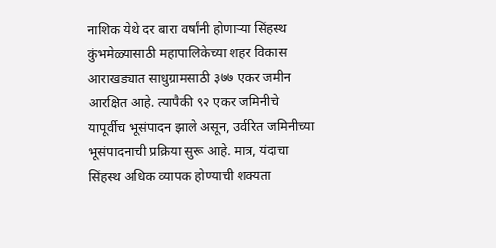नाशिक येथे दर बारा वर्षांनी होणाऱ्या सिंहस्थ कुंभमेळ्यासाठी महापालिकेच्या शहर विकास आराखड्यात साधुग्रामसाठी ३७७ एकर जमीन आरक्षित आहे. त्यापैकी ९२ एकर जमिनीचे यापूर्वीच भूसंपादन झाले असून, उर्वरित जमिनीच्या भूसंपादनाची प्रक्रिया सुरू आहे. मात्र, यंदाचा सिंहस्थ अधिक व्यापक होण्याची शक्यता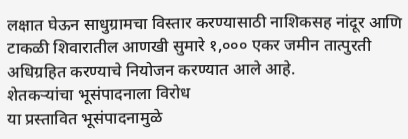लक्षात घेऊन साधुग्रामचा विस्तार करण्यासाठी नाशिकसह नांदूर आणि टाकळी शिवारातील आणखी सुमारे १,००० एकर जमीन तात्पुरती अधिग्रहित करण्याचे नियोजन करण्यात आले आहे.
शेतकऱ्यांचा भूसंपादनाला विरोध
या प्रस्तावित भूसंपादनामुळे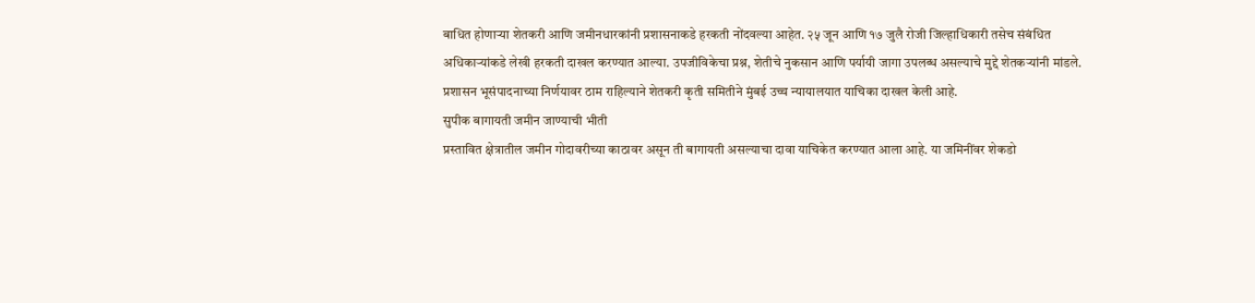बाधित होणाऱ्या शेतकरी आणि जमीनधारकांनी प्रशासनाकडे हरकती नोंदवल्या आहेत. २५ जून आणि १७ जुलै रोजी जिल्हाधिकारी तसेच संबंधित अधिकाऱ्यांकडे लेखी हरकती दाखल करण्यात आल्या. उपजीविकेचा प्रश्न, शेतीचे नुकसान आणि पर्यायी जागा उपलब्ध असल्याचे मुद्दे शेतकऱ्यांनी मांडले.
प्रशासन भूसंपादनाच्या निर्णयावर ठाम राहिल्याने शेतकरी कृती समितीने मुंबई उच्च न्यायालयात याचिका दाखल केली आहे.
सुपीक बागायती जमीन जाण्याची भीती
प्रस्तावित क्षेत्रातील जमीन गोदावरीच्या काठावर असून ती बागायती असल्याचा दावा याचिकेत करण्यात आला आहे. या जमिनींवर शेकडो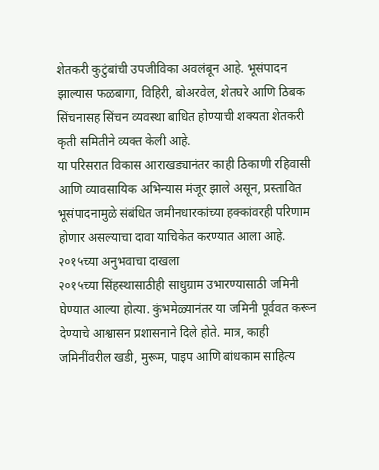शेतकरी कुटुंबांची उपजीविका अवलंबून आहे. भूसंपादन झाल्यास फळबागा, विहिरी, बोअरवेल, शेतघरे आणि ठिबक सिंचनासह सिंचन व्यवस्था बाधित होण्याची शक्यता शेतकरी कृती समितीने व्यक्त केली आहे.
या परिसरात विकास आराखड्यानंतर काही ठिकाणी रहिवासी आणि व्यावसायिक अभिन्यास मंजूर झाले असून, प्रस्तावित भूसंपादनामुळे संबंधित जमीनधारकांच्या हक्कांवरही परिणाम होणार असल्याचा दावा याचिकेत करण्यात आला आहे.
२०१५च्या अनुभवाचा दाखला
२०१५च्या सिंहस्थासाठीही साधुग्राम उभारण्यासाठी जमिनी घेण्यात आल्या होत्या. कुंभमेळ्यानंतर या जमिनी पूर्ववत करून देण्याचे आश्वासन प्रशासनाने दिले होते. मात्र, काही जमिनींवरील खडी, मुरूम, पाइप आणि बांधकाम साहित्य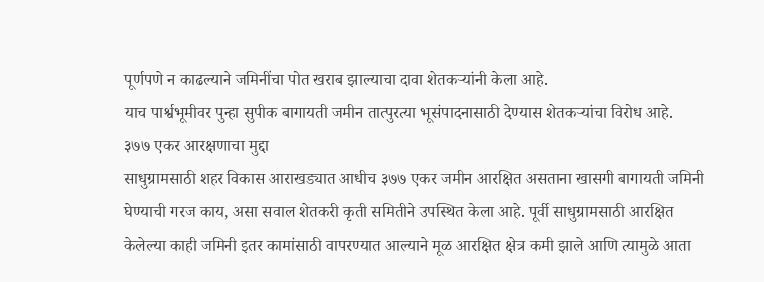पूर्णपणे न काढल्याने जमिनींचा पोत खराब झाल्याचा दावा शेतकऱ्यांनी केला आहे.
याच पार्श्वभूमीवर पुन्हा सुपीक बागायती जमीन तात्पुरत्या भूसंपादनासाठी देण्यास शेतकऱ्यांचा विरोध आहे.
३७७ एकर आरक्षणाचा मुद्दा
साधुग्रामसाठी शहर विकास आराखड्यात आधीच ३७७ एकर जमीन आरक्षित असताना खासगी बागायती जमिनी घेण्याची गरज काय, असा सवाल शेतकरी कृती समितीने उपस्थित केला आहे. पूर्वी साधुग्रामसाठी आरक्षित केलेल्या काही जमिनी इतर कामांसाठी वापरण्यात आल्याने मूळ आरक्षित क्षेत्र कमी झाले आणि त्यामुळे आता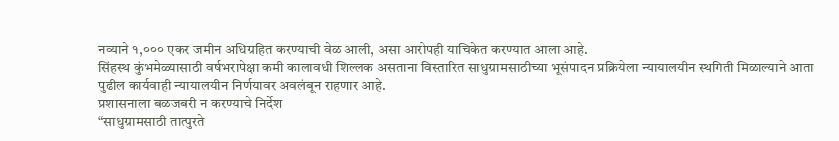नव्याने १,००० एकर जमीन अधिग्रहित करण्याची वेळ आली, असा आरोपही याचिकेत करण्यात आला आहे.
सिंहस्थ कुंभमेळ्यासाठी वर्षभरापेक्षा कमी कालावधी शिल्लक असताना विस्तारित साधुग्रामसाठीच्या भूसंपादन प्रक्रियेला न्यायालयीन स्थगिती मिळाल्याने आता पुढील कार्यवाही न्यायालयीन निर्णयावर अवलंबून राहणार आहे.
प्रशासनाला बळजबरी न करण्याचे निर्देश
“साधुग्रामसाठी तात्पुरते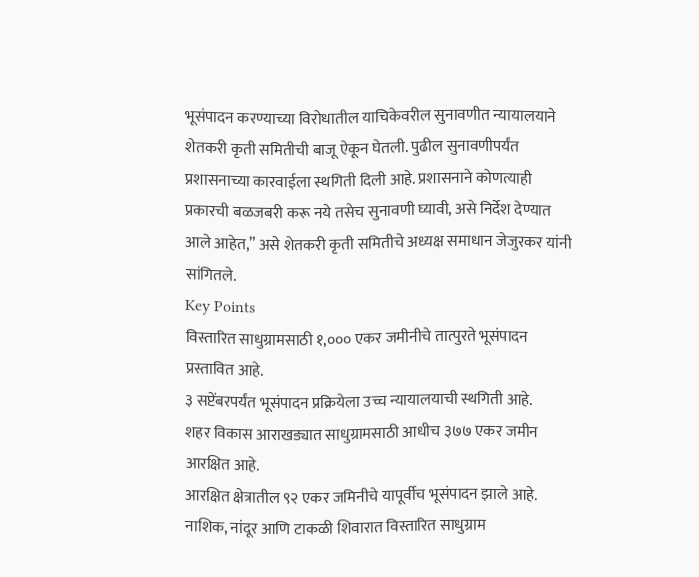भूसंपादन करण्याच्या विरोधातील याचिकेवरील सुनावणीत न्यायालयाने शेतकरी कृती समितीची बाजू ऐकून घेतली. पुढील सुनावणीपर्यंत प्रशासनाच्या कारवाईला स्थगिती दिली आहे. प्रशासनाने कोणत्याही प्रकारची बळजबरी करू नये तसेच सुनावणी घ्यावी, असे निर्देश देण्यात आले आहेत,” असे शेतकरी कृती समितीचे अध्यक्ष समाधान जेजुरकर यांनी सांगितले.
Key Points
विस्तारित साधुग्रामसाठी १,००० एकर जमीनीचे तात्पुरते भूसंपादन प्रस्तावित आहे.
३ सप्टेंबरपर्यंत भूसंपादन प्रक्रियेला उच्च न्यायालयाची स्थगिती आहे.
शहर विकास आराखड्यात साधुग्रामसाठी आधीच ३७७ एकर जमीन आरक्षित आहे.
आरक्षित क्षेत्रातील ९२ एकर जमिनीचे यापूर्वीच भूसंपादन झाले आहे.
नाशिक, नांदूर आणि टाकळी शिवारात विस्तारित साधुग्राम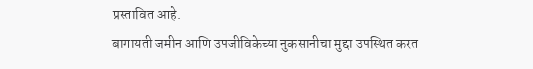प्रस्तावित आहे.
बागायती जमीन आणि उपजीविकेच्या नुकसानीचा मुद्दा उपस्थित करत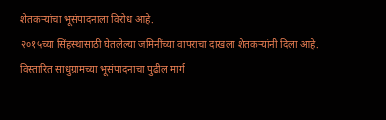शेतकऱ्यांचा भूसंपादनाला विरोध आहे.
२०१५च्या सिंहस्थासाठी घेतलेल्या जमिनींच्या वापराचा दाखला शेतकऱ्यांनी दिला आहे.
विस्तारित साधुग्रामच्या भूसंपादनाचा पुढील मार्ग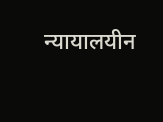न्यायालयीन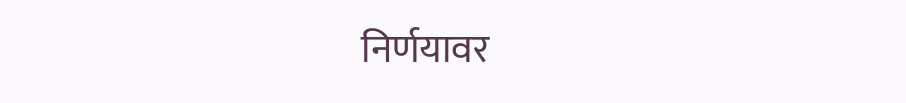निर्णयावर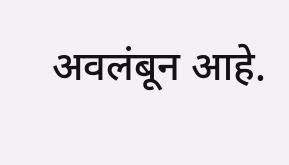अवलंबून आहे.